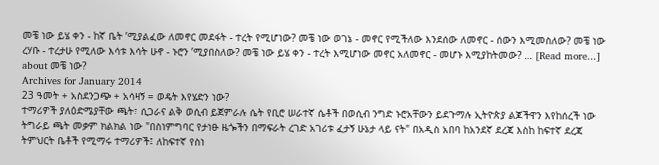መቼ ነው ይሄ ቀን - ከኛ ቤት ’ሚያልፈው ለመኖር መደፋት - ተረት የሚሆነው? መቼ ነው ወገኔ - መኖር የሚችለው እንደሰው ለመኖር - ሰውን እሚመስለው? መቼ ነው ረሃቡ - ተረታሁ የሚለው እሳቱ እሳት ሁኖ - ኑሮን ’ሚያበስለው? መቼ ነው ይሄ ቀን - ተረት እሚሆነው መኖር አለመኖር - መሆኑ እሚያከትመው? … [Read more...] about መቼ ነው?
Archives for January 2014
23 ዓመት + አስደንጋጭ + አሳዛኝ = ወዴት እየሄድን ነው?
ተማሪዎች ያለዕድሜያቸው ጫት፣ ሲጋራና ልቅ ወሲብ ይጀምራሉ ሴት የቢሮ ሠራተኛ ሴቶች በወሲብ ንግድ ኑሮአቸውን ይደጉማሉ ኢትዮጵያ ልጆችዋን እየከሰረች ነው ትግራይ ጫት መቃም ክልክል ነው "በስነምግባር የታነፁ ዜጐችን በማፍራት ረገድ አገሪቱ ፈታኝ ሁኔታ ላይ ናት" በአዲስ አበባ ከአንደኛ ደረጃ እስከ ከፍተኛ ደረጃ ትምህርት ቤቶች የሚማሩ ተማሪዎች፤ ለከፍተኛ የስነ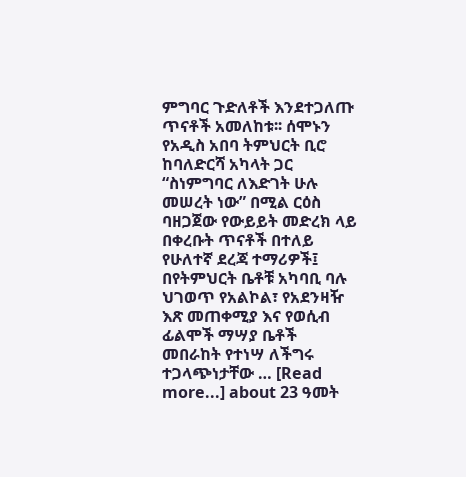ምግባር ጉድለቶች እንደተጋለጡ ጥናቶች አመለከቱ፡፡ ሰሞኑን የአዲስ አበባ ትምህርት ቢሮ ከባለድርሻ አካላት ጋር “ስነምግባር ለእድገት ሁሉ መሠረት ነው” በሚል ርዕስ ባዘጋጀው የውይይት መድረክ ላይ በቀረቡት ጥናቶች በተለይ የሁለተኛ ደረጃ ተማሪዎች፤ በየትምህርት ቤቶቹ አካባቢ ባሉ ህገወጥ የአልኮል፣ የአደንዛዥ እጽ መጠቀሚያ እና የወሲብ ፊልሞች ማሣያ ቤቶች መበራከት የተነሣ ለችግሩ ተጋላጭነታቸው … [Read more...] about 23 ዓመት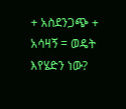+ አስደንጋጭ + አሳዛኝ = ወዴት እየሄድን ነው?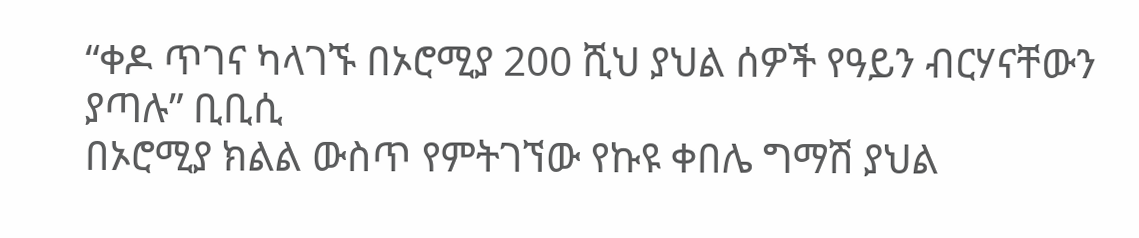“ቀዶ ጥገና ካላገኙ በኦሮሚያ 200 ሺህ ያህል ሰዎች የዓይን ብርሃናቸውን ያጣሉ” ቢቢሲ
በኦሮሚያ ክልል ውስጥ የምትገኘው የኩዩ ቀበሌ ግማሽ ያህል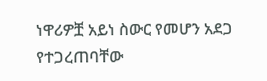ነዋሪዎቿ አይነ ስውር የመሆን አደጋ የተጋረጠባቸው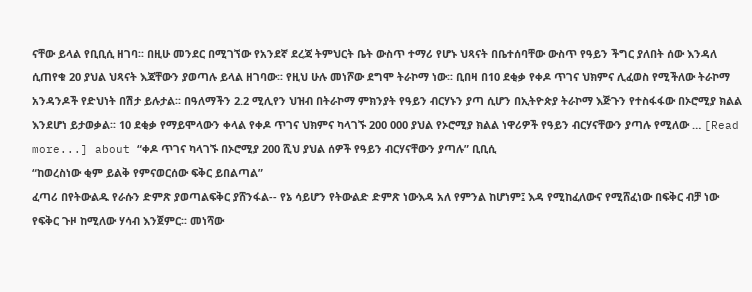ናቸው ይላል የቢቢሲ ዘገባ፡፡ በዚሁ መንደር በሚገኘው የአንደኛ ደረጃ ትምህርት ቤት ውስጥ ተማሪ የሆኑ ህጻናት በቤተሰባቸው ውስጥ የዓይን ችግር ያለበት ሰው እንዳለ ሲጠየቁ 20 ያህል ህጻናት እጃቸውን ያወጣሉ ይላል ዘገባው፡፡ የዚህ ሁሉ መነሾው ደግሞ ትራኮማ ነው፡፡ ቢበዛ በ10 ደቂቃ የቀዶ ጥገና ህክምና ሊፈወስ የሚችለው ትራኮማ አንዳንዶች የድህነት በሽታ ይሉታል፡፡ በዓለማችን 2.2 ሚሊየን ህዝብ በትራኮማ ምክንያት የዓይን ብርሃኑን ያጣ ሲሆን በኢትዮጵያ ትራኮማ እጅጉን የተስፋፋው በኦሮሚያ ክልል እንደሆነ ይታወቃል፡፡ 10 ደቂቃ የማይሞላውን ቀላል የቀዶ ጥገና ህክምና ካላገኙ 200 000 ያህል የኦሮሚያ ክልል ነዋሪዎች የዓይን ብርሃናቸውን ያጣሉ የሚለው … [Read more...] about “ቀዶ ጥገና ካላገኙ በኦሮሚያ 200 ሺህ ያህል ሰዎች የዓይን ብርሃናቸውን ያጣሉ” ቢቢሲ
“ከወረስነው ቂም ይልቅ የምናወርሰው ፍቅር ይበልጣል”
ፈጣሪ በየትውልዱ የራሱን ድምጽ ያወጣልፍቅር ያሸንፋል-- የኔ ሳይሆን የትውልድ ድምጽ ነውእዳ አለ የምንል ከሆነም፤ እዳ የሚከፈለውና የሚሸፈነው በፍቅር ብቻ ነው የፍቅር ጉዞ ከሚለው ሃሳብ እንጀምር፡፡ መነሻው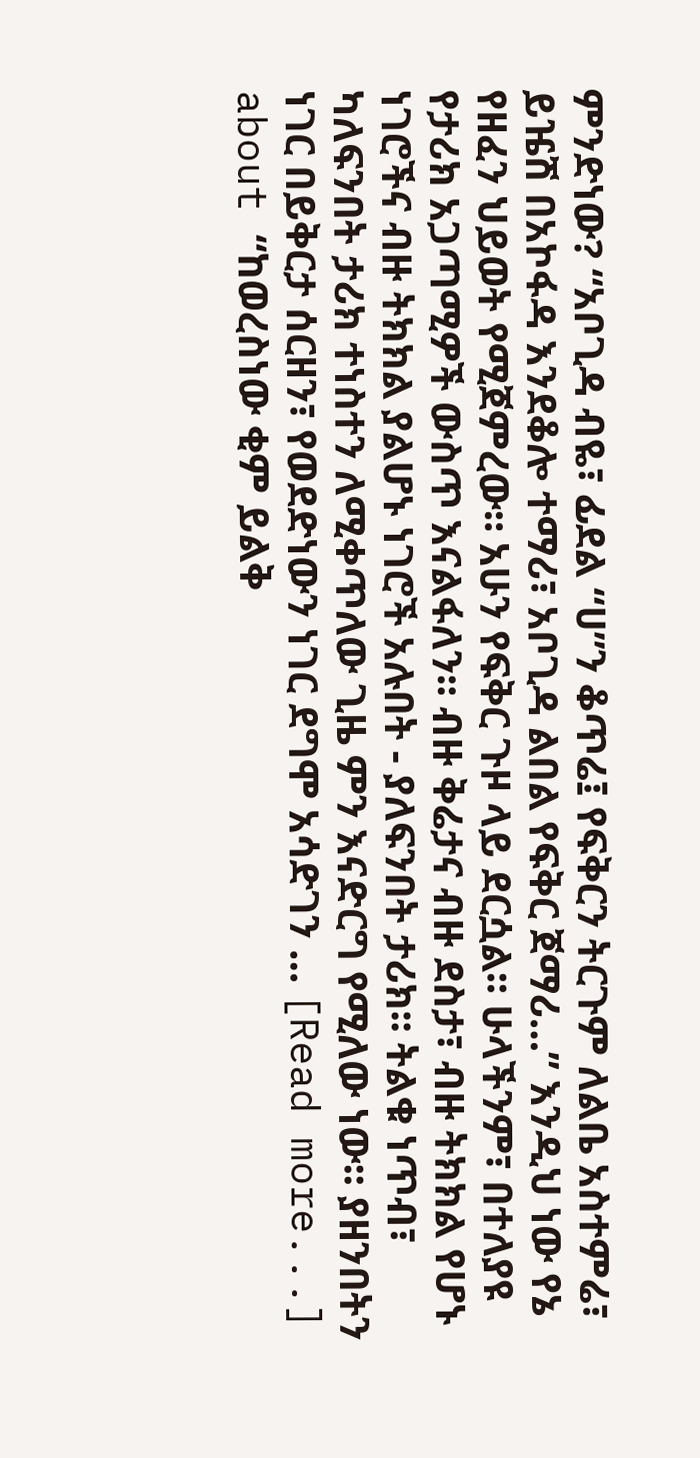ምንድነው? “አቦጊዳ ብዬ፣ ፊደል “ሀ”ን ቆጥሬ፤ የፍቅርን ትርጉም ለልቤ አስተምሬ፣ ይዤሽ በአኮፋዳ እንደቆሎ ተማሪ፣ አቦጊዳ ልበል የፍቅር ጀማሪ…” እንዲህ ነው የኔ የዘፈን ህይወት የሚጀምረው። አሁን የፍቅር ጉዞ ላይ ደርሷል፡፡ ሁላችንም፣ በተለያዩ የታሪክ አጋጣሚዎች ውስጥ እናልፋለን። ብዙ ቅሬታና ብዙ ደስታ፣ ብዙ ትክክል የሆኑ ነገሮችና ብዙ ትክክል ያልሆኑ ነገሮች አሉበት - ያለፍንበት ታሪክ፡፡ ትልቁ ነጥብ፣ ካለፍንበት ታሪክ ተነስተን ለሚቀጥለው ጊዜ ምን እናድርግ የሚለው ነው፡፡ ያዘንበትን ነገር በይቅርታ ሰርዘን፣ የወደድነውን ነገር ደግሞ አሳድገን … [Read more...] about “ከወረስነው ቂም ይልቅ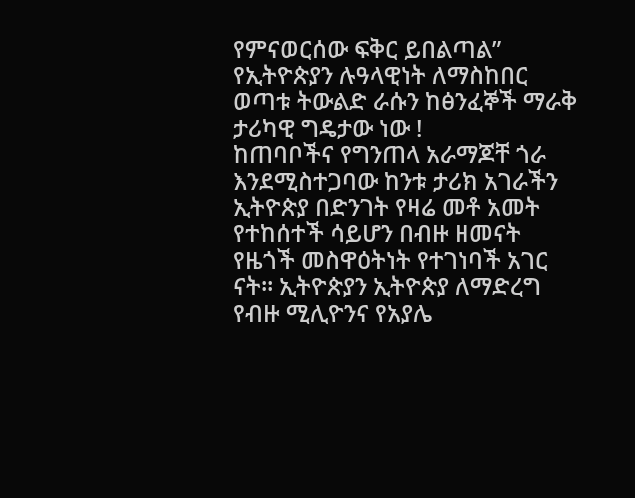የምናወርሰው ፍቅር ይበልጣል”
የኢትዮጵያን ሉዓላዊነት ለማስከበር ወጣቱ ትውልድ ራሱን ከፅንፈኞች ማራቅ ታሪካዊ ግዴታው ነው !
ከጠባቦችና የግንጠላ አራማጆቸ ጎራ እንደሚስተጋባው ከንቱ ታሪክ አገራችን ኢትዮጵያ በድንገት የዛሬ መቶ አመት የተከሰተች ሳይሆን በብዙ ዘመናት የዜጎች መስዋዕትነት የተገነባች አገር ናት። ኢትዮጵያን ኢትዮጵያ ለማድረግ የብዙ ሚሊዮንና የአያሌ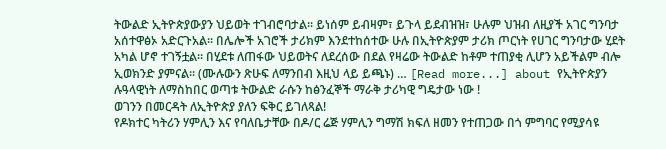ትውልድ ኢትዮጵያውያን ህይወት ተገብሮባታል። ይነሰም ይብዛም፣ ይጉላ ይደብዝዝ፣ ሁሉም ህዝብ ለዚያች አገር ግንባታ አሰተዋፅኦ አድርጉአል። በሌሎች አገሮች ታሪክም እንደተከሰተው ሁሉ በኢትዮጵያም ታሪክ ጦርነት የሀገር ግንባታው ሂደት አካል ሆኖ ተገኝቷል። በሂደቱ ለጠፋው ህይወትና ለደረሰው በደል የዛሬው ትውልድ ከቶም ተጠያቂ ሊሆን አይችልም ብሎ ኢወክንድ ያምናል። (ሙሉውን ጽሁፍ ለማንበብ እዚህ ላይ ይጫኑ) … [Read more...] about የኢትዮጵያን ሉዓላዊነት ለማስከበር ወጣቱ ትውልድ ራሱን ከፅንፈኞች ማራቅ ታሪካዊ ግዴታው ነው !
ወገንን በመርዳት ለኢትዮጵያ ያለን ፍቅር ይገለጻል!
የዶክተር ካትሪን ሃምሊን እና የባለቤታቸው በዶ/ር ሬጅ ሃምሊን ግማሽ ክፍለ ዘመን የተጠጋው በጎ ምግባር የሚያሳዩ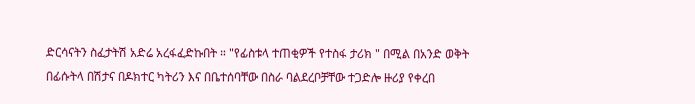ድርሳናትን ስፈታትሽ አድሬ አረፋፈድኩበት ። "የፊስቱላ ተጠቂዎች የተስፋ ታሪክ " በሚል በአንድ ወቅት በፊሱትላ በሽታና በዶክተር ካትሪን እና በቤተሰባቸው በስራ ባልደረቦቻቸው ተጋድሎ ዙሪያ የቀረበ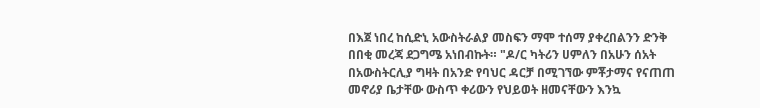በእጀ ነበረ ከሲድኒ አውስትራልያ መስፍን ማሞ ተሰማ ያቀረበልንን ድንቅ በበቂ መረጃ ደጋግሜ አነበብኩት። "ዶ/ር ካትሪን ሀምለን በአሁን ሰአት በአውስትርሊያ ግዛት በአንድ የባህር ዳርቻ በሚገኘው ምቾታማና የናጠጠ መኖሪያ ቤታቸው ውስጥ ቀሪውን የህይወት ዘመናቸውን እንኳ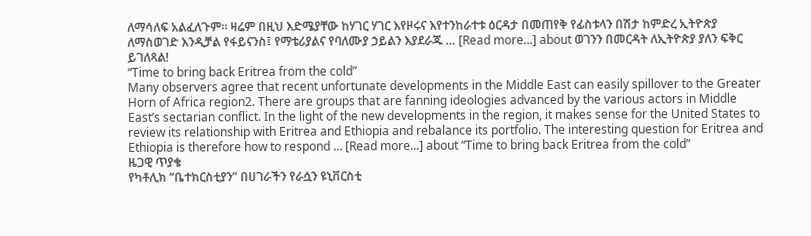ለማሳለፍ አልፈለጉም። ዛሬም በዚህ እድሜያቸው ከሃገር ሃገር እየዞሩና እየተንከራተቱ ዕርዳታ በመጠየቅ የፊስቱላን በሽታ ከምድረ ኢትዮጵያ ለማስወገድ እንዲቻል የፋይናንስ፤ የማቴሪያልና የባለሙያ ኃይልን እያደራጁ … [Read more...] about ወገንን በመርዳት ለኢትዮጵያ ያለን ፍቅር ይገለጻል!
“Time to bring back Eritrea from the cold”
Many observers agree that recent unfortunate developments in the Middle East can easily spillover to the Greater Horn of Africa region2. There are groups that are fanning ideologies advanced by the various actors in Middle East’s sectarian conflict. In the light of the new developments in the region, it makes sense for the United States to review its relationship with Eritrea and Ethiopia and rebalance its portfolio. The interesting question for Eritrea and Ethiopia is therefore how to respond … [Read more...] about “Time to bring back Eritrea from the cold”
ዜጋዊ ጥያቄ
የካቶሊክ “ቤተክርስቲያን” በሀገራችን የራሷን ዩኒቨርስቲ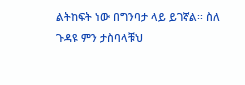ልትከፍት ነው በግንባታ ላይ ይገኛል፡፡ ስለ ጉዳዩ ምን ታስባላቹህ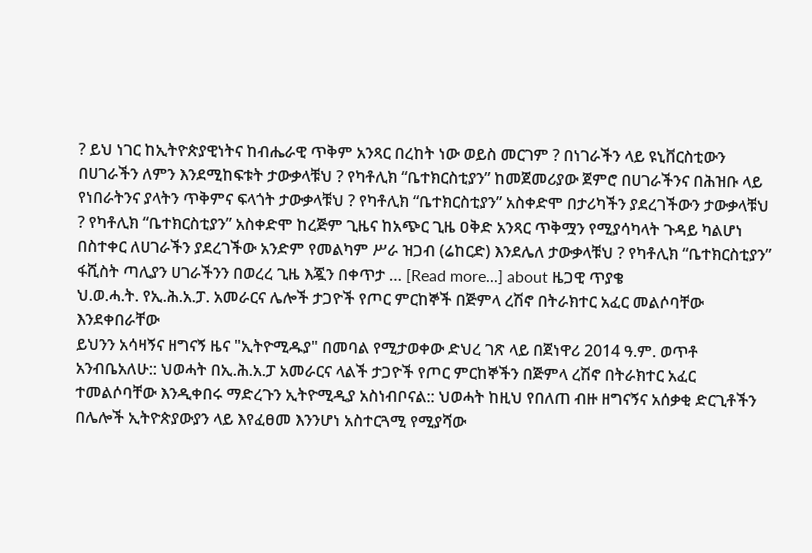? ይህ ነገር ከኢትዮጵያዊነትና ከብሔራዊ ጥቅም አንጻር በረከት ነው ወይስ መርገም ? በነገራችን ላይ ዩኒቨርስቲውን በሀገራችን ለምን እንደሚከፍቱት ታውቃላቹህ ? የካቶሊክ “ቤተክርስቲያን” ከመጀመሪያው ጀምሮ በሀገራችንና በሕዝቡ ላይ የነበራትንና ያላትን ጥቅምና ፍላጎት ታውቃላቹህ ? የካቶሊክ “ቤተክርስቲያን” አስቀድሞ በታሪካችን ያደረገችውን ታውቃላቹህ ? የካቶሊክ “ቤተክርስቲያን” አስቀድሞ ከረጅም ጊዜና ከአጭር ጊዜ ዐቅድ አንጻር ጥቅሟን የሚያሳካላት ጉዳይ ካልሆነ በስተቀር ለሀገራችን ያደረገችው አንድም የመልካም ሥራ ዝጋብ (ሬከርድ) እንደሌለ ታውቃላቹህ ? የካቶሊክ “ቤተክርስቲያን” ፋሺስት ጣሊያን ሀገራችንን በወረረ ጊዜ እጇን በቀጥታ … [Read more...] about ዜጋዊ ጥያቄ
ህ.ወ.ሓ.ት. የኢ.ሕ.አ.ፓ. አመራርና ሌሎች ታጋዮች የጦር ምርከኞች በጅምላ ረሽኖ በትራክተር አፈር መልሶባቸው እንደቀበራቸው
ይህንን አሳዛኝና ዘግናኝ ዜና "ኢትዮሚዱያ" በመባል የሚታወቀው ድህረ ገጽ ላይ በጀነዋሪ 2014 ዓ.ም. ወጥቶ አንብቤአለሁ:: ህወሓት በኢ.ሕ.አ.ፓ አመራርና ላልች ታጋዮች የጦር ምርከኞችን በጅምላ ረሽኖ በትራክተር አፈር ተመልሶባቸው እንዲቀበሩ ማድረጉን ኢትዮሚዲያ አስነብቦናል:: ህወሓት ከዚህ የበለጠ ብዙ ዘግናኝና አሰቃቂ ድርጊቶችን በሌሎች ኢትዮጵያውያን ላይ እየፈፀመ እንንሆነ አስተርጓሚ የሚያሻው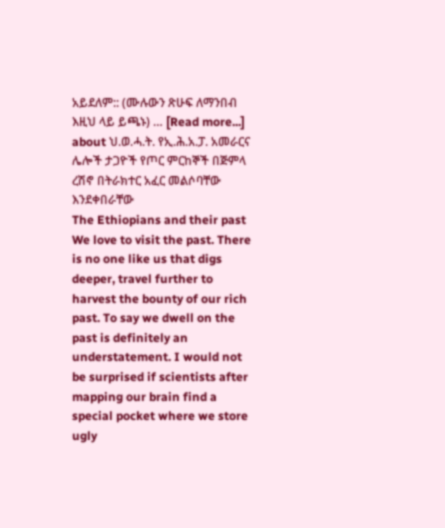አይደለም:: (ሙሉውን ጽሁፍ ለማንበብ እዚህ ላይ ይጫኑ) … [Read more...] about ህ.ወ.ሓ.ት. የኢ.ሕ.አ.ፓ. አመራርና ሌሎች ታጋዮች የጦር ምርከኞች በጅምላ ረሽኖ በትራክተር አፈር መልሶባቸው እንደቀበራቸው
The Ethiopians and their past
We love to visit the past. There is no one like us that digs deeper, travel further to harvest the bounty of our rich past. To say we dwell on the past is definitely an understatement. I would not be surprised if scientists after mapping our brain find a special pocket where we store ugly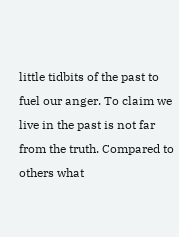little tidbits of the past to fuel our anger. To claim we live in the past is not far from the truth. Compared to others what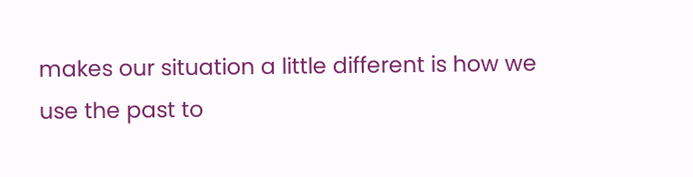makes our situation a little different is how we use the past to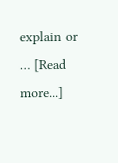explain or … [Read more...]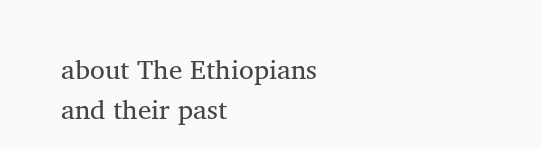about The Ethiopians and their past